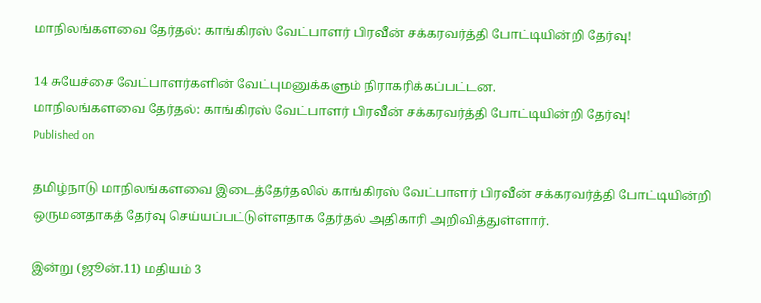மாநிலங்களவை தேர்தல்: காங்கிரஸ் வேட்பாளர் பிரவீன் சக்கரவர்த்தி போட்டியின்றி தேர்வு!

14 சுயேச்சை வேட்பாளர்களின் வேட்புமனுக்களும் நிராகரிக்கப்பட்டன.
மாநிலங்களவை தேர்தல்: காங்கிரஸ் வேட்பாளர் பிரவீன் சக்கரவர்த்தி போட்டியின்றி தேர்வு!
Published on

தமிழ்நாடு மாநிலங்களவை இடைத்தேர்தலில் காங்கிரஸ் வேட்பாளர் பிரவீன் சக்கரவர்த்தி போட்டியின்றி ஒருமனதாகத் தேர்வு செய்யப்பட்டுள்ளதாக தேர்தல் அதிகாரி அறிவித்துள்ளார்.

இன்று (ஜூன்.11) மதியம் 3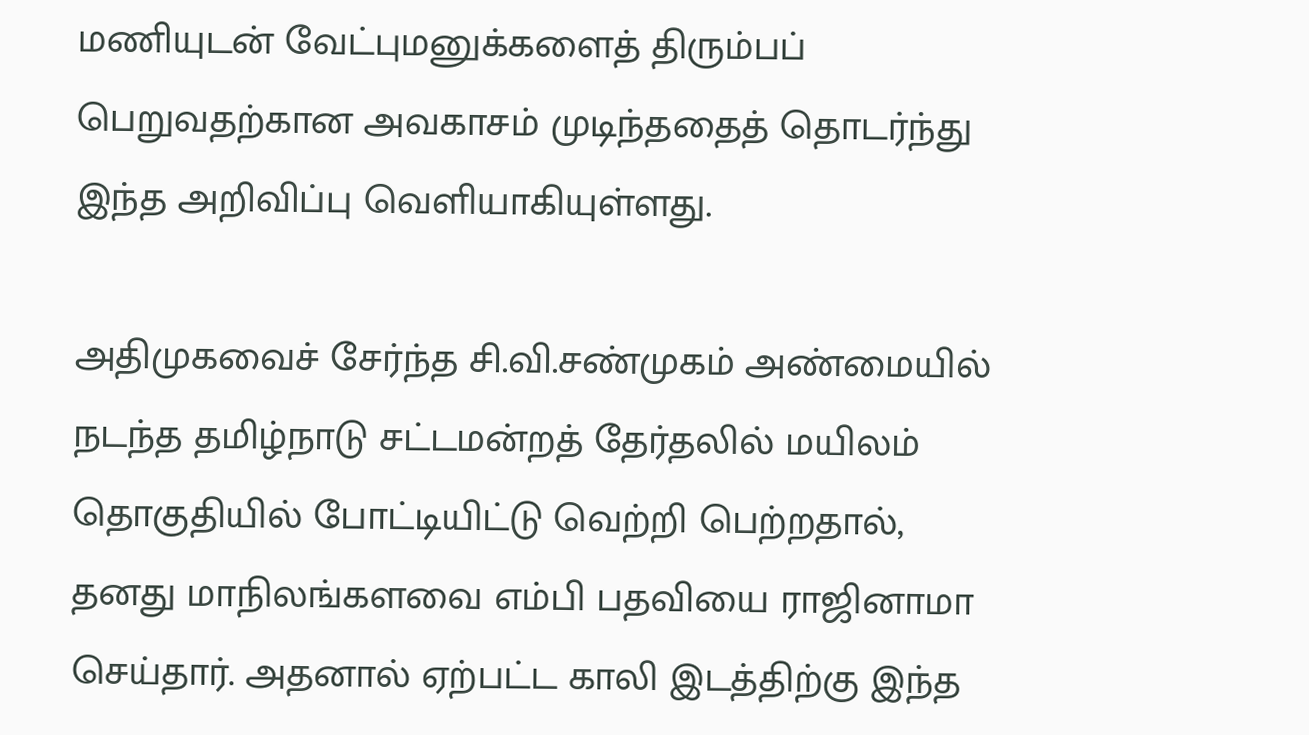மணியுடன் வேட்புமனுக்களைத் திரும்பப் பெறுவதற்கான அவகாசம் முடிந்ததைத் தொடர்ந்து இந்த அறிவிப்பு வெளியாகியுள்ளது.

அதிமுகவைச் சேர்ந்த சி.வி.சண்முகம் அண்மையில் நடந்த தமிழ்நாடு சட்டமன்றத் தேர்தலில் மயிலம் தொகுதியில் போட்டியிட்டு வெற்றி பெற்றதால், தனது மாநிலங்களவை எம்பி பதவியை ராஜினாமா செய்தார். அதனால் ஏற்பட்ட காலி இடத்திற்கு இந்த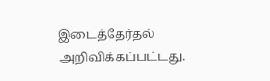இடைத்தேர்தல் அறிவிக்கப்பட்டது.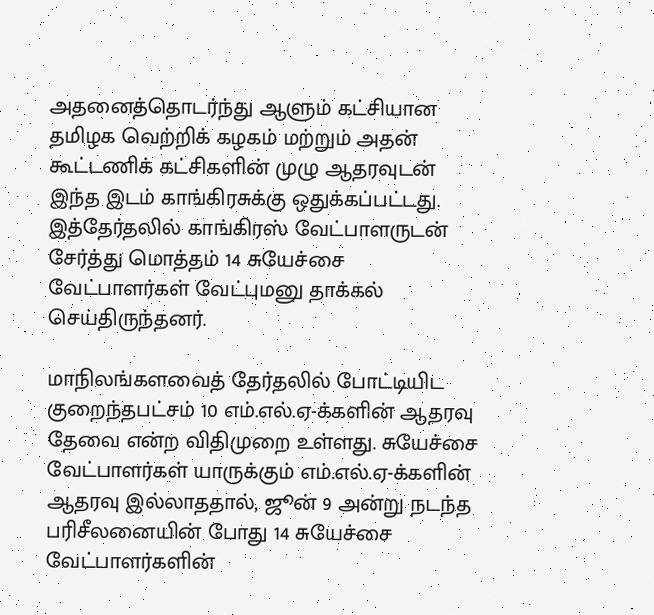அதனைத்தொடர்ந்து ஆளும் கட்சியான தமிழக வெற்றிக் கழகம் மற்றும் அதன் கூட்டணிக் கட்சிகளின் முழு ஆதரவுடன் இந்த இடம் காங்கிரசுக்கு ஒதுக்கப்பட்டது. இத்தேர்தலில் காங்கிரஸ் வேட்பாளருடன் சேர்த்து மொத்தம் 14 சுயேச்சை வேட்பாளர்கள் வேட்புமனு தாக்கல் செய்திருந்தனர்.

மாநிலங்களவைத் தேர்தலில் போட்டியிட குறைந்தபட்சம் 10 எம்.எல்.ஏ-க்களின் ஆதரவு தேவை என்ற விதிமுறை உள்ளது. சுயேச்சை வேட்பாளர்கள் யாருக்கும் எம்.எல்.ஏ-க்களின் ஆதரவு இல்லாததால், ஜூன் 9 அன்று நடந்த பரிசீலனையின் போது 14 சுயேச்சை வேட்பாளர்களின்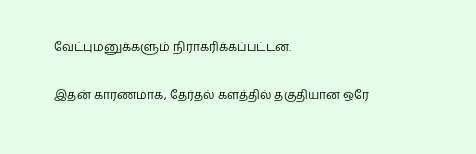வேட்புமனுக்களும் நிராகரிக்கப்பட்டன.

இதன் காரணமாக, தேர்தல் களத்தில் தகுதியான ஒரே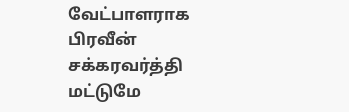வேட்பாளராக பிரவீன் சக்கரவர்த்தி மட்டுமே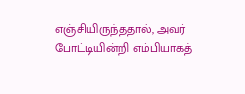எஞ்சியிருந்ததால், அவர் போட்டியின்றி எம்பியாகத்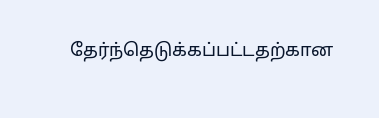தேர்ந்தெடுக்கப்பட்டதற்கான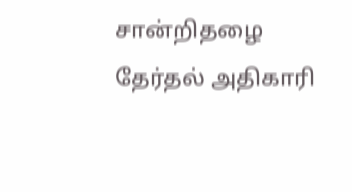சான்றிதழை தேர்தல் அதிகாரி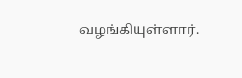வழங்கியுள்ளார்.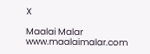X

Maalai Malar
www.maalaimalar.com